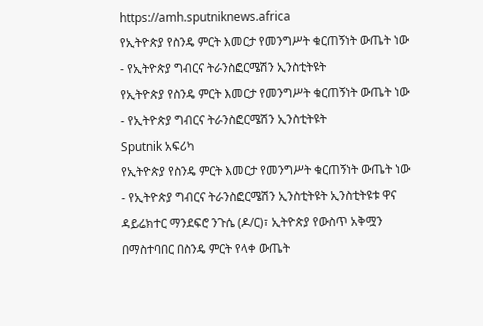https://amh.sputniknews.africa
የኢትዮጵያ የስንዴ ምርት እመርታ የመንግሥት ቁርጠኝነት ውጤት ነው - የኢትዮጵያ ግብርና ትራንስፎርሜሽን ኢንስቲትዩት
የኢትዮጵያ የስንዴ ምርት እመርታ የመንግሥት ቁርጠኝነት ውጤት ነው - የኢትዮጵያ ግብርና ትራንስፎርሜሽን ኢንስቲትዩት
Sputnik አፍሪካ
የኢትዮጵያ የስንዴ ምርት እመርታ የመንግሥት ቁርጠኝነት ውጤት ነው - የኢትዮጵያ ግብርና ትራንስፎርሜሽን ኢንስቲትዩት ኢንስቲትዩቱ ዋና ዳይሬክተር ማንደፍሮ ንጉሴ (ዶ/ር)፣ ኢትዮጵያ የውስጥ አቅሟን በማስተባበር በስንዴ ምርት የላቀ ውጤት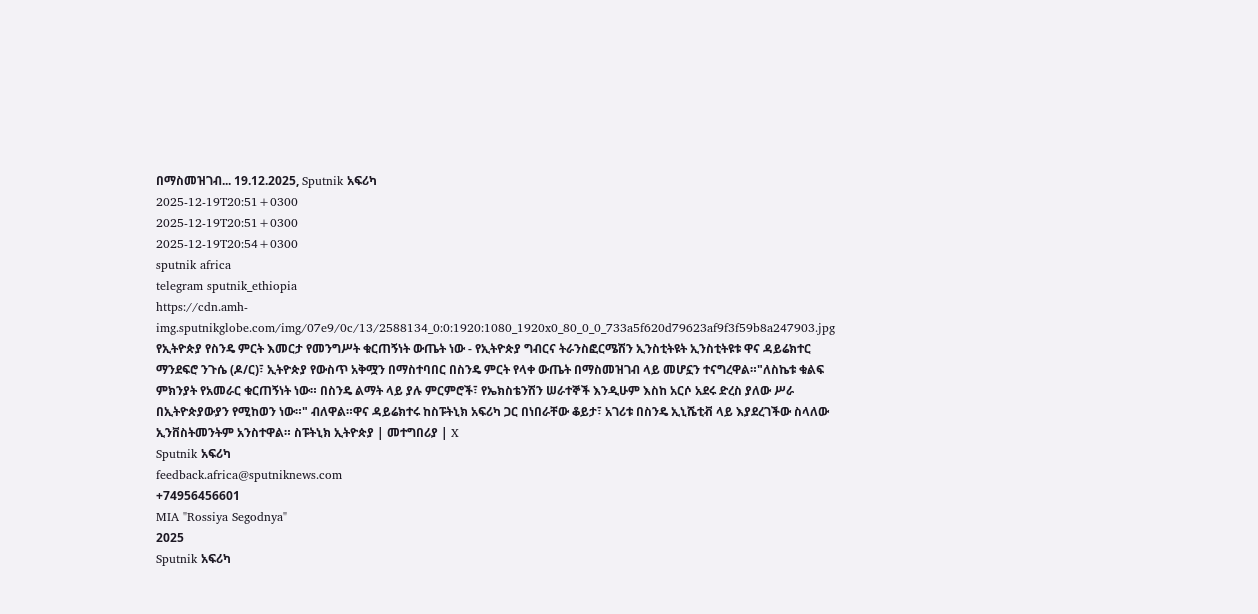በማስመዝገብ... 19.12.2025, Sputnik አፍሪካ
2025-12-19T20:51+0300
2025-12-19T20:51+0300
2025-12-19T20:54+0300
sputnik africa
telegram sputnik_ethiopia
https://cdn.amh-img.sputnikglobe.com/img/07e9/0c/13/2588134_0:0:1920:1080_1920x0_80_0_0_733a5f620d79623af9f3f59b8a247903.jpg
የኢትዮጵያ የስንዴ ምርት እመርታ የመንግሥት ቁርጠኝነት ውጤት ነው - የኢትዮጵያ ግብርና ትራንስፎርሜሽን ኢንስቲትዩት ኢንስቲትዩቱ ዋና ዳይሬክተር ማንደፍሮ ንጉሴ (ዶ/ር)፣ ኢትዮጵያ የውስጥ አቅሟን በማስተባበር በስንዴ ምርት የላቀ ውጤት በማስመዝገብ ላይ መሆኗን ተናግረዋል።"ለስኬቱ ቁልፍ ምክንያት የአመራር ቁርጠኝነት ነው። በስንዴ ልማት ላይ ያሉ ምርምሮች፣ የኤክስቴንሽን ሠራተኞች እንዲሁም እስከ አርሶ አደሩ ድረስ ያለው ሥራ በኢትዮጵያውያን የሚከወን ነው።" ብለዋል።ዋና ዳይሬክተሩ ከስፑትኒክ አፍሪካ ጋር በነበራቸው ቆይታ፣ አገሪቱ በስንዴ ኢኒሼቲቭ ላይ እያደረገችው ስላለው ኢንቨስትመንትም አንስተዋል። ስፑትኒክ ኢትዮጵያ | መተግበሪያ | X
Sputnik አፍሪካ
feedback.africa@sputniknews.com
+74956456601
MIA "Rossiya Segodnya"
2025
Sputnik አፍሪካ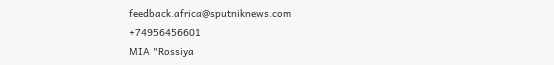feedback.africa@sputniknews.com
+74956456601
MIA "Rossiya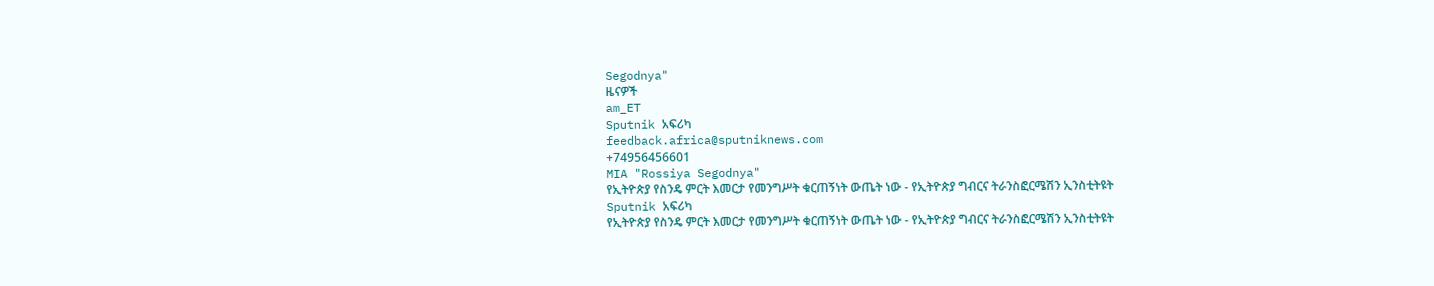Segodnya"
ዜናዎች
am_ET
Sputnik አፍሪካ
feedback.africa@sputniknews.com
+74956456601
MIA "Rossiya Segodnya"
የኢትዮጵያ የስንዴ ምርት እመርታ የመንግሥት ቁርጠኝነት ውጤት ነው - የኢትዮጵያ ግብርና ትራንስፎርሜሽን ኢንስቲትዩት
Sputnik አፍሪካ
የኢትዮጵያ የስንዴ ምርት እመርታ የመንግሥት ቁርጠኝነት ውጤት ነው - የኢትዮጵያ ግብርና ትራንስፎርሜሽን ኢንስቲትዩት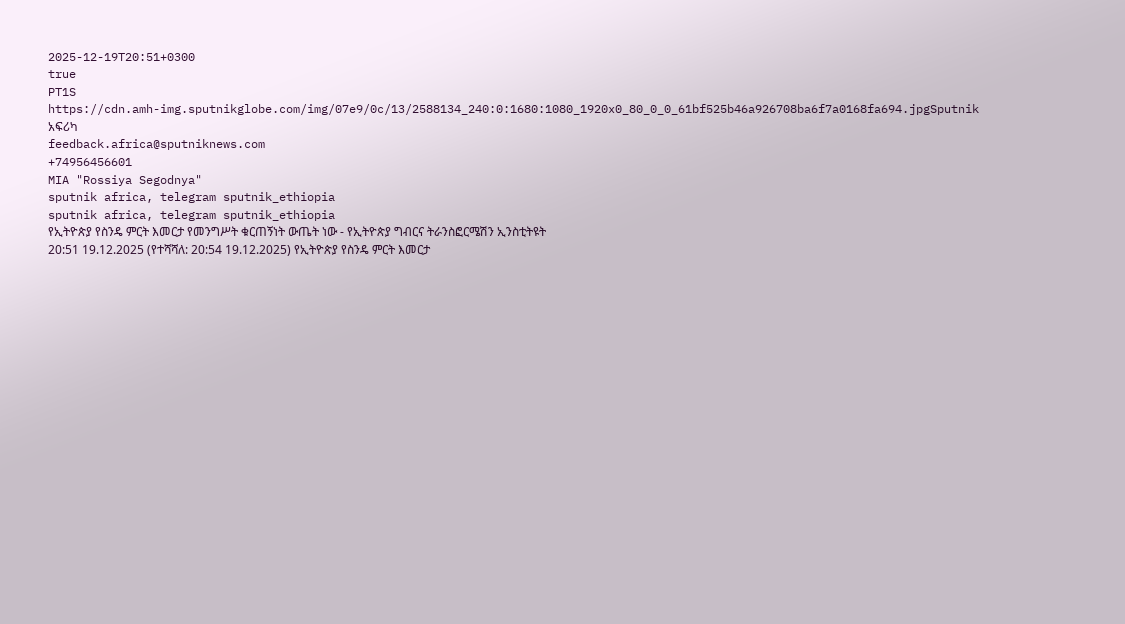2025-12-19T20:51+0300
true
PT1S
https://cdn.amh-img.sputnikglobe.com/img/07e9/0c/13/2588134_240:0:1680:1080_1920x0_80_0_0_61bf525b46a926708ba6f7a0168fa694.jpgSputnik አፍሪካ
feedback.africa@sputniknews.com
+74956456601
MIA "Rossiya Segodnya"
sputnik africa, telegram sputnik_ethiopia
sputnik africa, telegram sputnik_ethiopia
የኢትዮጵያ የስንዴ ምርት እመርታ የመንግሥት ቁርጠኝነት ውጤት ነው - የኢትዮጵያ ግብርና ትራንስፎርሜሽን ኢንስቲትዩት
20:51 19.12.2025 (የተሻሻለ: 20:54 19.12.2025) የኢትዮጵያ የስንዴ ምርት እመርታ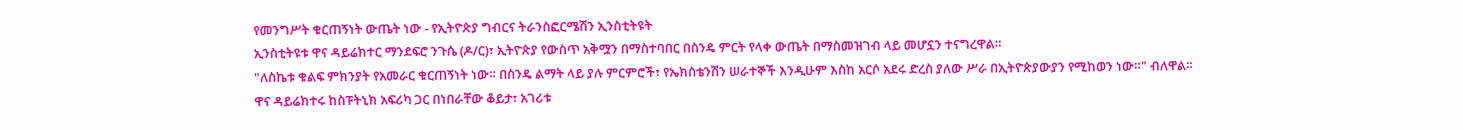የመንግሥት ቁርጠኝነት ውጤት ነው - የኢትዮጵያ ግብርና ትራንስፎርሜሽን ኢንስቲትዩት
ኢንስቲትዩቱ ዋና ዳይሬክተር ማንደፍሮ ንጉሴ (ዶ/ር)፣ ኢትዮጵያ የውስጥ አቅሟን በማስተባበር በስንዴ ምርት የላቀ ውጤት በማስመዝገብ ላይ መሆኗን ተናግረዋል።
"ለስኬቱ ቁልፍ ምክንያት የአመራር ቁርጠኝነት ነው። በስንዴ ልማት ላይ ያሉ ምርምሮች፣ የኤክስቴንሽን ሠራተኞች እንዲሁም እስከ አርሶ አደሩ ድረስ ያለው ሥራ በኢትዮጵያውያን የሚከወን ነው።" ብለዋል።
ዋና ዳይሬክተሩ ከስፑትኒክ አፍሪካ ጋር በነበራቸው ቆይታ፣ አገሪቱ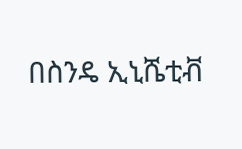በስንዴ ኢኒሼቲቭ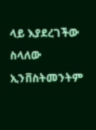ላይ እያደረገችው ስላለው ኢንቨስትመንትም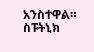አንስተዋል።
ስፑትኒክ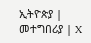ኢትዮጵያ | መተግበሪያ | X